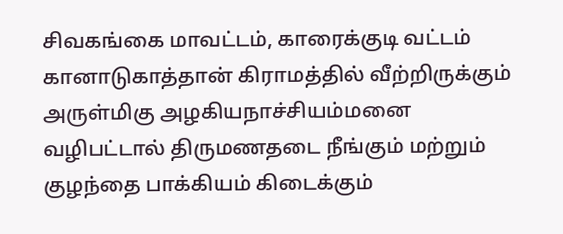சிவகங்கை மாவட்டம், காரைக்குடி வட்டம் கானாடுகாத்தான் கிராமத்தில் வீற்றிருக்கும் அருள்மிகு அழகியநாச்சியம்மனை வழிபட்டால் திருமணதடை நீங்கும் மற்றும் குழந்தை பாக்கியம் கிடைக்கும்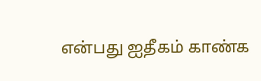என்பது ஐதீகம் காண்க